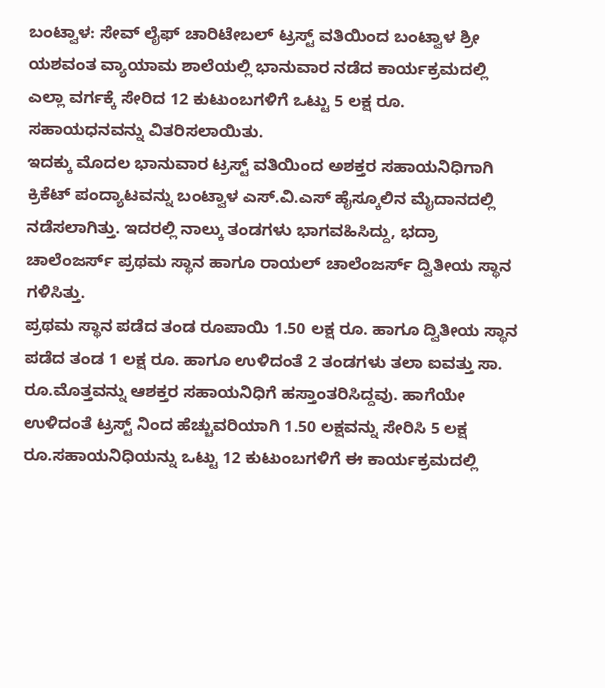ಬಂಟ್ವಾಳ: ಸೇವ್ ಲೈಫ್ ಚಾರಿಟೇಬಲ್ ಟ್ರಸ್ಟ್ ವತಿಯಿಂದ ಬಂಟ್ವಾಳ ಶ್ರೀ ಯಶವಂತ ವ್ಯಾಯಾಮ ಶಾಲೆಯಲ್ಲಿ ಭಾನುವಾರ ನಡೆದ ಕಾರ್ಯಕ್ರಮದಲ್ಲಿ ಎಲ್ಲಾ ವರ್ಗಕ್ಕೆ ಸೇರಿದ 12 ಕುಟುಂಬಗಳಿಗೆ ಒಟ್ಟು 5 ಲಕ್ಷ ರೂ. ಸಹಾಯಧನವನ್ನು ವಿತರಿಸಲಾಯಿತು.
ಇದಕ್ಕು ಮೊದಲ ಭಾನುವಾರ ಟ್ರಸ್ಟ್ ವತಿಯಿಂದ ಅಶಕ್ತರ ಸಹಾಯನಿಧಿಗಾಗಿ ಕ್ರಿಕೆಟ್ ಪಂದ್ಯಾಟವನ್ನು ಬಂಟ್ವಾಳ ಎಸ್.ವಿ.ಎಸ್ ಹೈಸ್ಕೂಲಿನ ಮೈದಾನದಲ್ಲಿ ನಡೆಸಲಾಗಿತ್ತು. ಇದರಲ್ಲಿ ನಾಲ್ಕು ತಂಡಗಳು ಭಾಗವಹಿಸಿದ್ದು, ಭದ್ರಾ ಚಾಲೆಂಜರ್ಸ್ ಪ್ರಥಮ ಸ್ಥಾನ ಹಾಗೂ ರಾಯಲ್ ಚಾಲೆಂಜರ್ಸ್ ದ್ವಿತೀಯ ಸ್ಥಾನ ಗಳಿಸಿತ್ತು.
ಪ್ರಥಮ ಸ್ಥಾನ ಪಡೆದ ತಂಡ ರೂಪಾಯಿ 1.50 ಲಕ್ಷ ರೂ. ಹಾಗೂ ದ್ವಿತೀಯ ಸ್ಥಾನ ಪಡೆದ ತಂಡ 1 ಲಕ್ಷ ರೂ. ಹಾಗೂ ಉಳಿದಂತೆ 2 ತಂಡಗಳು ತಲಾ ಐವತ್ತು ಸಾ. ರೂ.ಮೊತ್ತವನ್ನು ಆಶಕ್ತರ ಸಹಾಯನಿಧಿಗೆ ಹಸ್ತಾಂತರಿಸಿದ್ದವು. ಹಾಗೆಯೇ ಉಳಿದಂತೆ ಟ್ರಸ್ಟ್ ನಿಂದ ಹೆಚ್ಚುವರಿಯಾಗಿ 1.50 ಲಕ್ಷವನ್ನು ಸೇರಿಸಿ 5 ಲಕ್ಷ ರೂ.ಸಹಾಯನಿಧಿಯನ್ನು ಒಟ್ಟು 12 ಕುಟುಂಬಗಳಿಗೆ ಈ ಕಾರ್ಯಕ್ರಮದಲ್ಲಿ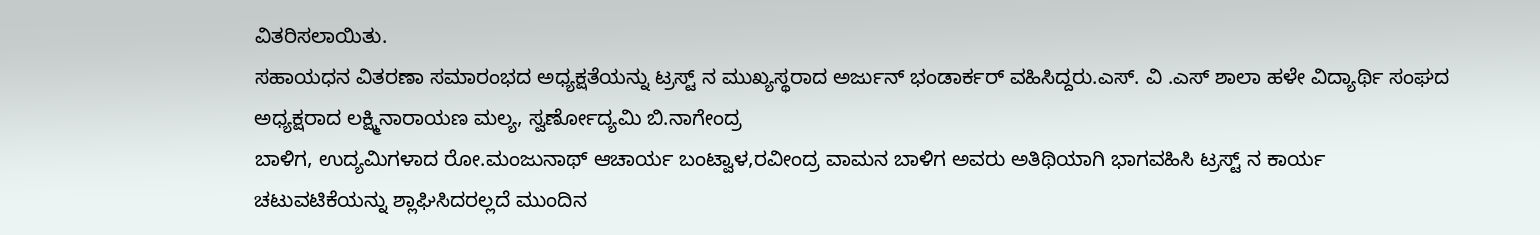ವಿತರಿಸಲಾಯಿತು.
ಸಹಾಯಧನ ವಿತರಣಾ ಸಮಾರಂಭದ ಅಧ್ಯಕ್ಷತೆಯನ್ನು ಟ್ರಸ್ಟ್ ನ ಮುಖ್ಯಸ್ಥರಾದ ಅರ್ಜುನ್ ಭಂಡಾರ್ಕರ್ ವಹಿಸಿದ್ದರು.ಎಸ್. ವಿ .ಎಸ್ ಶಾಲಾ ಹಳೇ ವಿದ್ಯಾರ್ಥಿ ಸಂಘದ ಅಧ್ಯಕ್ಷರಾದ ಲಕ್ಷ್ಮಿನಾರಾಯಣ ಮಲ್ಯ, ಸ್ವರ್ಣೋದ್ಯಮಿ ಬಿ.ನಾಗೇಂದ್ರ
ಬಾಳಿಗ, ಉದ್ಯಮಿಗಳಾದ ರೋ.ಮಂಜುನಾಥ್ ಆಚಾರ್ಯ ಬಂಟ್ವಾಳ,ರವೀಂದ್ರ ವಾಮನ ಬಾಳಿಗ ಅವರು ಅತಿಥಿಯಾಗಿ ಭಾಗವಹಿಸಿ ಟ್ರಸ್ಟ್ ನ ಕಾರ್ಯ ಚಟುವಟಿಕೆಯನ್ನು ಶ್ಲಾಘಿಸಿದರಲ್ಲದೆ ಮುಂದಿನ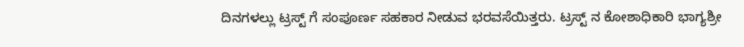ದಿನಗಳಲ್ಲು ಟ್ರಸ್ಟ್ ಗೆ ಸಂಪೂರ್ಣ ಸಹಕಾರ ನೀಡುವ ಭರವಸೆಯಿತ್ತರು. ಟ್ರಸ್ಟ್ ನ ಕೋಶಾಧಿಕಾರಿ ಭಾಗ್ಯಶ್ರೀ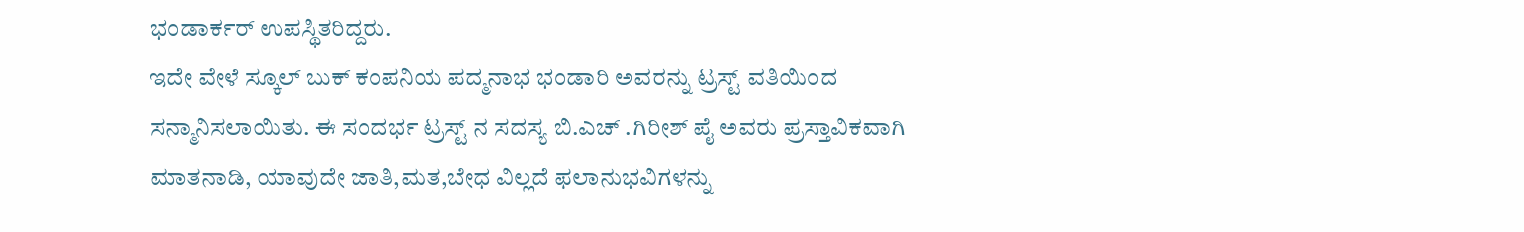ಭಂಡಾರ್ಕರ್ ಉಪಸ್ಥಿತರಿದ್ದರು.
ಇದೇ ವೇಳೆ ಸ್ಕೂಲ್ ಬುಕ್ ಕಂಪನಿಯ ಪದ್ಮನಾಭ ಭಂಡಾರಿ ಅವರನ್ನು ಟ್ರಸ್ಟ್ ವತಿಯಿಂದ ಸನ್ಮಾನಿಸಲಾಯಿತು. ಈ ಸಂದರ್ಭ ಟ್ರಸ್ಟ್ ನ ಸದಸ್ಯ ಬಿ.ಎಚ್ .ಗಿರೀಶ್ ಪೈ ಅವರು ಪ್ರಸ್ತಾವಿಕವಾಗಿ ಮಾತನಾಡಿ, ಯಾವುದೇ ಜಾತಿ,ಮತ,ಬೇಧ ವಿಲ್ಲದೆ ಫಲಾನುಭವಿಗಳನ್ನು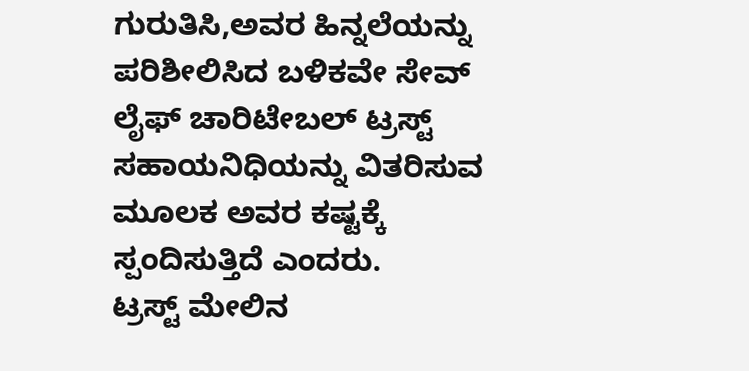ಗುರುತಿಸಿ,ಅವರ ಹಿನ್ನಲೆಯನ್ನು ಪರಿಶೀಲಿಸಿದ ಬಳಿಕವೇ ಸೇವ್ ಲೈಫ್ ಚಾರಿಟೇಬಲ್ ಟ್ರಸ್ಟ್ ಸಹಾಯನಿಧಿಯನ್ನು ವಿತರಿಸುವ ಮೂಲಕ ಅವರ ಕಷ್ಟಕ್ಕೆ ಸ್ಪಂದಿಸುತ್ತಿದೆ ಎಂದರು.
ಟ್ರಸ್ಟ್ ಮೇಲಿನ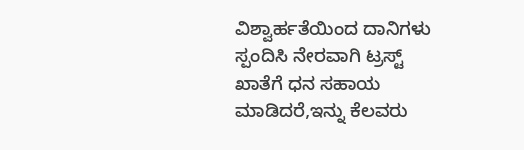ವಿಶ್ವಾರ್ಹತೆಯಿಂದ ದಾನಿಗಳು ಸ್ಪಂದಿಸಿ ನೇರವಾಗಿ ಟ್ರಸ್ಟ್ ಖಾತೆಗೆ ಧನ ಸಹಾಯ ಮಾಡಿದರೆ,ಇನ್ನು ಕೆಲವರು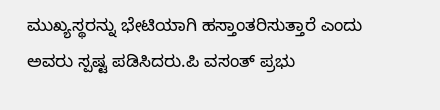ಮುಖ್ಯಸ್ಥರನ್ನು ಭೇಟಿಯಾಗಿ ಹಸ್ತಾಂತರಿಸುತ್ತಾರೆ ಎಂದು ಅವರು ಸ್ಪಷ್ಟ ಪಡಿಸಿದರು.ಪಿ ವಸಂತ್ ಪ್ರಭು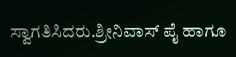ಸ್ವಾಗತಿಸಿದರು.ಶ್ರೀನಿವಾಸ್ ಪೈ ಹಾಗೂ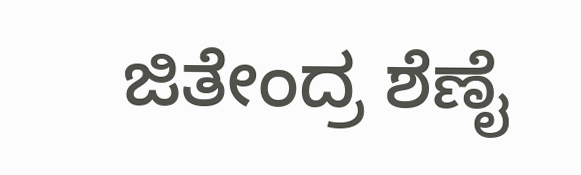ಜಿತೇಂದ್ರ ಶೆಣೈ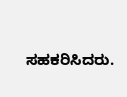ಸಹಕರಿಸಿದರು.